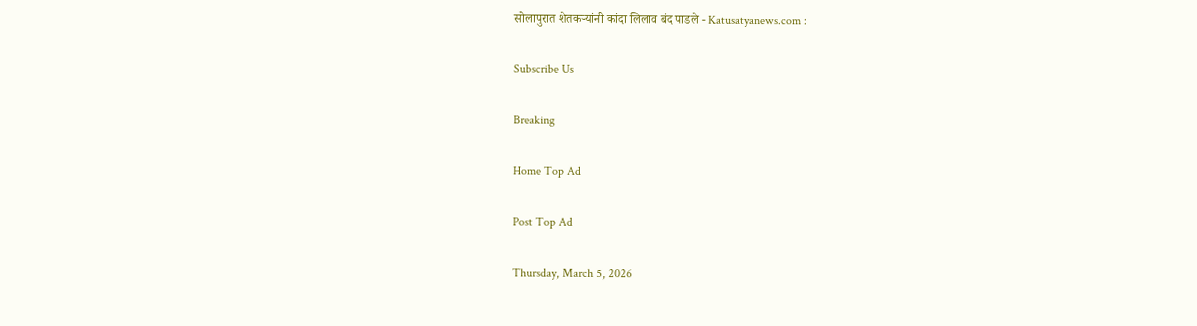सोलापुरात शेतकऱ्यांनी कांदा लिलाव बंद पाडले - Katusatyanews.com :

Subscribe Us

Breaking

Home Top Ad

Post Top Ad

Thursday, March 5, 2026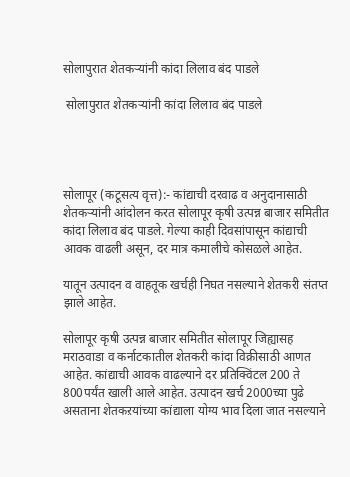सोलापुरात शेतकऱ्यांनी कांदा लिलाव बंद पाडले

 सोलापुरात शेतकऱ्यांनी कांदा लिलाव बंद पाडले




सोलापूर (कटूसत्य वृत्त):- कांद्याची दरवाढ व अनुदानासाठी शेतकऱ्यांनी आंदोलन करत सोलापूर कृषी उत्पन्न बाजार समितीत कांदा लिलाव बंद पाडले. गेल्या काही दिवसांपासून कांद्याची आवक वाढली असून, दर मात्र कमालीचे कोसळले आहेत.

यातून उत्पादन व वाहतूक खर्चही निघत नसल्याने शेतकरी संतप्त झाले आहेत.

सोलापूर कृषी उत्पन्न बाजार समितीत सोलापूर जिह्यासह मराठवाडा व कर्नाटकातील शेतकरी कांदा विक्रीसाठी आणत आहेत. कांद्याची आवक वाढल्याने दर प्रतिक्विंटल 200 ते 800पर्यंत खाली आले आहेत. उत्पादन खर्च 2000च्या पुढे असताना शेतकऱयांच्या कांद्याला योग्य भाव दिला जात नसल्याने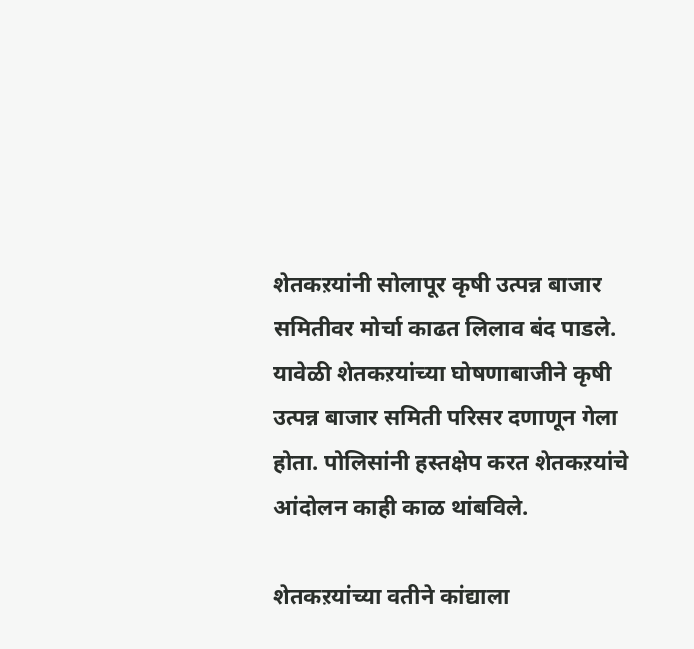शेतकऱयांनी सोलापूर कृषी उत्पन्न बाजार समितीवर मोर्चा काढत लिलाव बंद पाडले. यावेळी शेतकऱयांच्या घोषणाबाजीने कृषी उत्पन्न बाजार समिती परिसर दणाणून गेला होता. पोलिसांनी हस्तक्षेप करत शेतकऱयांचे आंदोलन काही काळ थांबविले.

शेतकऱयांच्या वतीने कांद्याला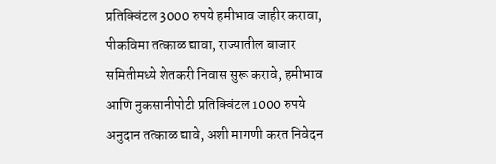प्रतिक्विंटल 3000 रुपये हमीभाव जाहीर करावा, पीकविमा तत्काळ द्यावा, राज्यातील बाजार समितीमध्ये शेतकरी निवास सुरू करावे, हमीभाव आणि नुकसानीपोटी प्रतिक्विंटल 1000 रुपये अनुदान तत्काळ द्यावे, अशी मागणी करत निवेदन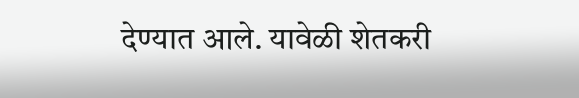देण्यात आले. यावेळी शेतकरी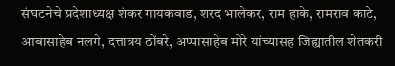संघटनेचे प्रदेशाध्यक्ष शंकर गायकवाड, शरद भालेकर, राम हाके, रामराव काटे, आबासाहेब नलगे, दत्तात्रय ठोंबरे, अप्पासाहेब मोरे यांच्यासह जिह्यातील शेतकरी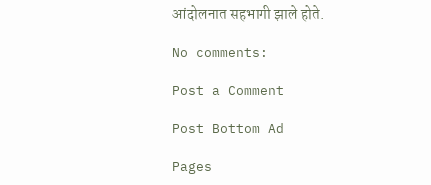आंदोलनात सहभागी झाले होते.

No comments:

Post a Comment

Post Bottom Ad

Pages